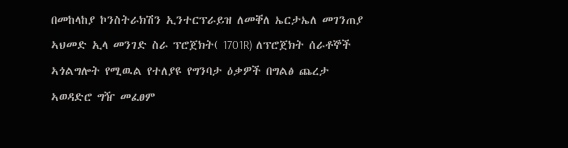በመከላከያ ኮንስትራክሽን ኢንተርፕራይዝ ለመቐለ ኤርታኤለ መገንጠያ ኣህመድ ኢላ መንገድ ስራ ፕሮጀክት( 1701R) ለፕሮጀክት ሰራቶኞች ኣጎልግሎት የሚዉል የተለያዩ የግንባታ ዕቃዎች በግልፅ ጨረታ ኣወዳድሮ ግዥ መፈፀም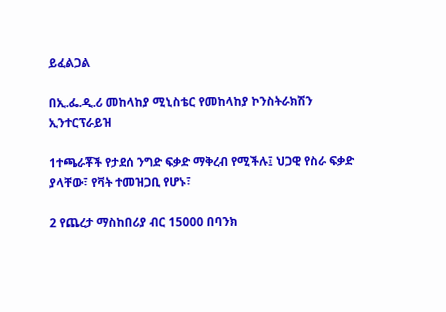ይፈልጋል

በኢ.ፌ.ዲ.ሪ መከላከያ ሚኒስቴር የመከላከያ ኮንስትራክሽን ኢንተርፕራይዝ

1ተጫራቾች የታደሰ ንግድ ፍቃድ ማቅረብ የሚችሉ፤ ህጋዊ የስራ ፍቃድ ያላቸው፣ የቫት ተመዝጋቢ የሆኑ፣

2 የጨረታ ማስከበሪያ ብር 15000 በባንክ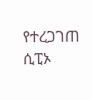የተረጋገጠ ሲፒኦ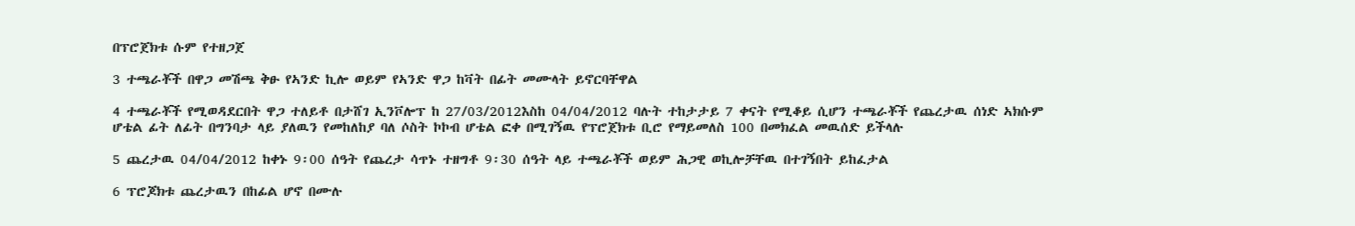በፕሮጀክቱ ሱም የተዘጋጀ

3 ተጫራቾች በዋጋ መሽጫ ቅፁ የኣንድ ኪሎ ወይም የኣንድ ዋጋ ከቫት በፊት መሙላት ይኖርባቸዋል

4 ተጫራቾች የሚወዳደርበት ዋጋ ተለይቶ በታሸገ ኢንቮሎፕ ከ 27/03/2012እስከ 04/04/2012 ባሉት ተከታታይ 7 ቀናት የሚቆይ ሲሆን ተጫራቾች የጨረታዉ ሰነድ ኣክሱም ሆቴል ፊት ለፊት በግንባታ ላይ ያለዉን የመከለከያ ባለ ሶስት ኮኮብ ሆቴል ፎቀ በሚገኝዉ የፕሮጀክቱ ቢሮ የማይመለስ 100 በመክፈል መዉሰድ ይችላሉ

5 ጨረታዉ 04/04/2012 ከቀኑ 9፡00 ሰዓት የጨረታ ሳጥኑ ተዘግቶ 9፡30 ሰዓት ላይ ተጫራቾች ወይም ሕጋዊ ወኪሎቻቸዉ በተገኝበት ይከፈታል

6 ፕሮጆክቱ ጨረታዉን በከፊል ሆኖ በሙሉ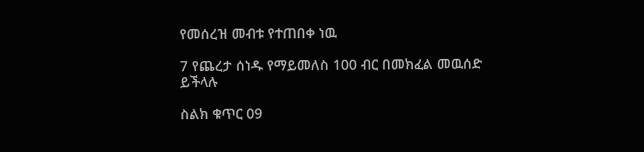የመሰረዝ መብቱ የተጠበቀ ነዉ

7 የጨረታ ሰነዱ የማይመለስ 100 ብር በመክፈል መዉሰድ ይችላሉ

ስልክ ቁጥር 09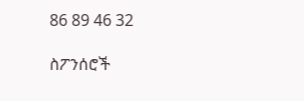86 89 46 32

ስፖንሰሮች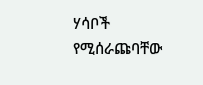ሃሳቦች የሚሰራጩባቸው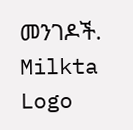መንገዶች.
Milkta Logo